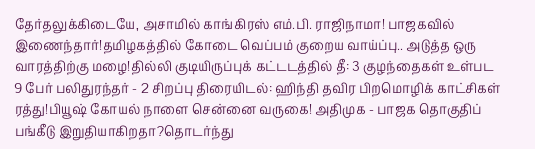தேர்தலுக்கிடையே, அசாமில் காங்கிரஸ் எம்.பி. ராஜிநாமா! பாஜகவில் இணைந்தார்!தமிழகத்தில் கோடை வெப்பம் குறைய வாய்ப்பு.. அடுத்த ஒரு வாரத்திற்கு மழை!தில்லி குடியிருப்புக் கட்டடத்தில் தீ: 3 குழந்தைகள் உள்பட 9 பேர் பலிதுரந்தர் - 2 சிறப்பு திரையிடல்: ஹிந்தி தவிர பிறமொழிக் காட்சிகள் ரத்து!பியூஷ் கோயல் நாளை சென்னை வருகை! அதிமுக - பாஜக தொகுதிப் பங்கீடு இறுதியாகிறதா?தொடர்ந்து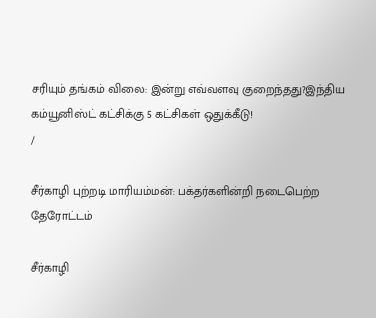சரியும் தங்கம் விலை: இன்று எவ்வளவு குறைந்தது?இந்திய கம்யூனிஸ்ட் கட்சிக்கு 5 கட்சிகள் ஒதுக்கீடு!
/

சீர்காழி புற்றடி மாரியம்மன்: பக்தர்களின்றி நடைபெற்ற தேரோட்டம்

சீர்காழி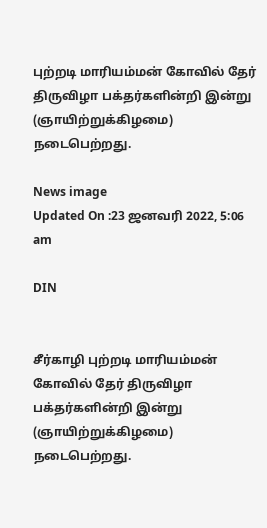புற்றடி மாரியம்மன் கோவில் தேர் திருவிழா பக்தர்களின்றி இன்று (ஞாயிற்றுக்கிழமை) நடைபெற்றது.

News image
Updated On :23 ஜனவரி 2022, 5:06 am

DIN


சீர்காழி புற்றடி மாரியம்மன் கோவில் தேர் திருவிழா பக்தர்களின்றி இன்று (ஞாயிற்றுக்கிழமை) நடைபெற்றது.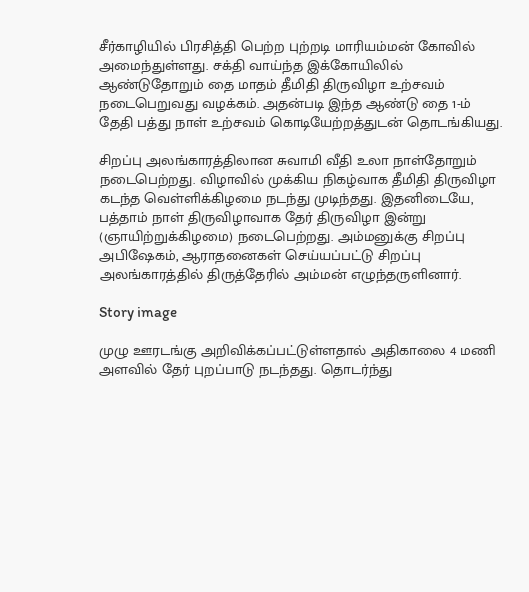சீர்காழியில் பிரசித்தி பெற்ற புற்றடி மாரியம்மன் கோவில் அமைந்துள்ளது. சக்தி வாய்ந்த இக்கோயிலில் ஆண்டுதோறும் தை மாதம் தீமிதி திருவிழா உற்சவம் நடைபெறுவது வழக்கம். அதன்படி இந்த ஆண்டு தை 1-ம் தேதி பத்து நாள் உற்சவம் கொடியேற்றத்துடன் தொடங்கியது.

சிறப்பு அலங்காரத்திலான சுவாமி வீதி உலா நாள்தோறும் நடைபெற்றது. விழாவில் முக்கிய நிகழ்வாக தீமிதி திருவிழா கடந்த வெள்ளிக்கிழமை நடந்து முடிந்தது. இதனிடையே, பத்தாம் நாள் திருவிழாவாக தேர் திருவிழா இன்று (ஞாயிற்றுக்கிழமை) நடைபெற்றது. அம்மனுக்கு சிறப்பு அபிஷேகம், ஆராதனைகள் செய்யப்பட்டு சிறப்பு அலங்காரத்தில் திருத்தேரில் அம்மன் எழுந்தருளினார்.

Story image

முழு ஊரடங்கு அறிவிக்கப்பட்டுள்ளதால் அதிகாலை 4 மணி அளவில் தேர் புறப்பாடு நடந்தது. தொடர்ந்து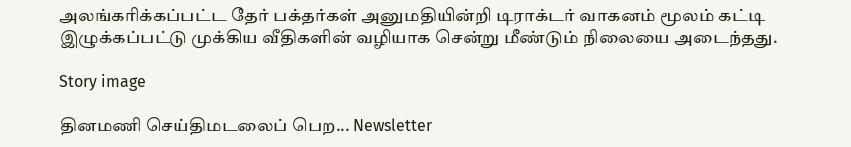அலங்கரிக்கப்பட்ட தேர் பக்தர்கள் அனுமதியின்றி டிராக்டர் வாகனம் மூலம் கட்டி இழுக்கப்பட்டு முக்கிய வீதிகளின் வழியாக சென்று மீண்டும் நிலையை அடைந்தது.

Story image

தினமணி செய்திமடலைப் பெற... Newsletter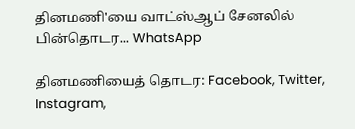தினமணி'யை வாட்ஸ்ஆப் சேனலில் பின்தொடர... WhatsApp

தினமணியைத் தொடர: Facebook, Twitter, Instagram,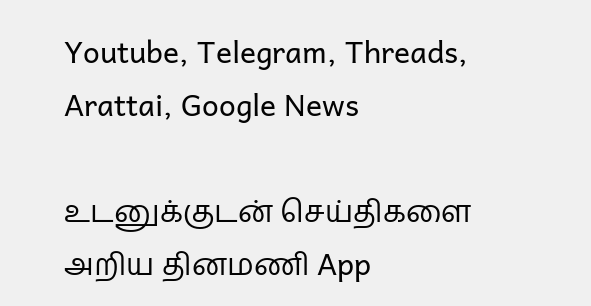Youtube, Telegram, Threads, Arattai, Google News

உடனுக்குடன் செய்திகளை அறிய தினமணி App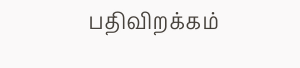பதிவிறக்கம்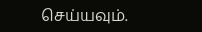செய்யவும்.